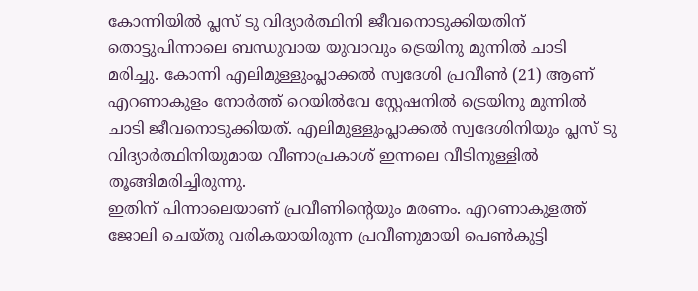കോന്നിയിൽ പ്ലസ് ടു വിദ്യാർത്ഥിനി ജീവനൊടുക്കിയതിന് തൊട്ടുപിന്നാലെ ബന്ധുവായ യുവാവും ട്രെയിനു മുന്നിൽ ചാടി മരിച്ചു. കോന്നി എലിമുള്ളുംപ്ലാക്കൽ സ്വദേശി പ്രവീൺ (21) ആണ് എറണാകുളം നോർത്ത് റെയിൽവേ സ്റ്റേഷനിൽ ട്രെയിനു മുന്നിൽ ചാടി ജീവനൊടുക്കിയത്. എലിമുള്ളുംപ്ലാക്കൽ സ്വദേശിനിയും പ്ലസ് ടു വിദ്യാർത്ഥിനിയുമായ വീണാപ്രകാശ് ഇന്നലെ വീടിനുള്ളിൽ തൂങ്ങിമരിച്ചിരുന്നു.
ഇതിന് പിന്നാലെയാണ് പ്രവീണിന്റെയും മരണം. എറണാകുളത്ത് ജോലി ചെയ്തു വരികയായിരുന്ന പ്രവീണുമായി പെൺകുട്ടി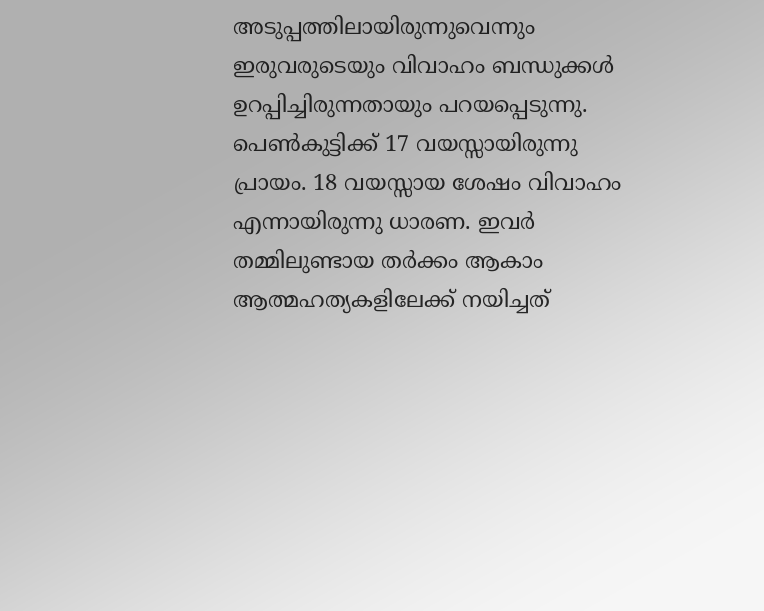അടുപ്പത്തിലായിരുന്നുവെന്നും ഇരുവരുടെയും വിവാഹം ബന്ധുക്കൾ ഉറപ്പിച്ചിരുന്നതായും പറയപ്പെടുന്നു. പെൺകുട്ടിക്ക് 17 വയസ്സായിരുന്നു പ്രായം. 18 വയസ്സായ ശേഷം വിവാഹം എന്നായിരുന്നു ധാരണ. ഇവർ തമ്മിലുണ്ടായ തർക്കം ആകാം ആത്മഹത്യകളിലേക്ക് നയിച്ചത്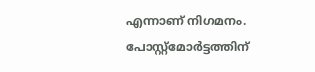എന്നാണ് നിഗമനം.
പോസ്റ്റ്മോർട്ടത്തിന്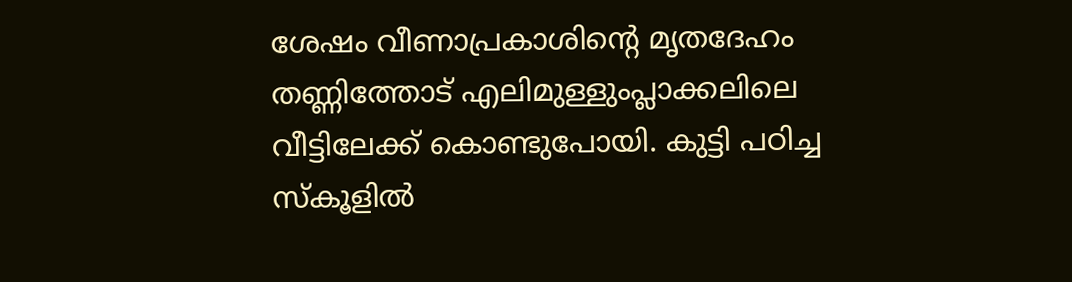ശേഷം വീണാപ്രകാശിന്റെ മൃതദേഹം തണ്ണിത്തോട് എലിമുള്ളുംപ്ലാക്കലിലെ വീട്ടിലേക്ക് കൊണ്ടുപോയി. കുട്ടി പഠിച്ച സ്കൂളിൽ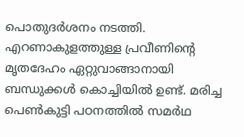പൊതുദർശനം നടത്തി. എറണാകുളത്തുള്ള പ്രവീണിന്റെ മൃതദേഹം ഏറ്റുവാങ്ങാനായി ബന്ധുക്കൾ കൊച്ചിയിൽ ഉണ്ട്. മരിച്ച പെൺകുട്ടി പഠനത്തിൽ സമർഥ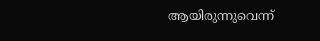ആയിരുന്നുവെന്ന്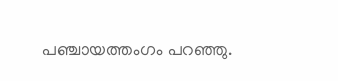പഞ്ചായത്തംഗം പറഞ്ഞു.